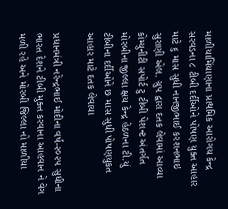માળીયામિંયાણાના પ્રાથમિક આરોગય કેન્દ્ર સરવડના ૮ ટીબી દર્દીઓને પોષણ યુક્ત આહાર માટે ૬ માસ સુધી નાનજીભાઈ કરશનભાઇ સુરાણી એલ. ગ્રુપ દ્વારા દતક લેવામાં આવ્યા
કોમ્યુનીટી સપોર્ટ ટુ ટીબી પેશન્ટ અંતર્ગત મોરબીના જીલ્લા ક્ષય કેન્દ્ર હેઠળના ટી.યું ટીબીના દર્દીઓને છ માસ સુધી પોષણયુકત આહાર માટે દતક લેવાયા

પ્રધાનમંત્રી નરેન્દ્રભાઈ મોદીના વર્ષ-૨૦૨૫ સુધીના ભારત દેશને ટીબી મુક્ત કરવાના આહવાન ને વેગ મળી રહે અને મોરબી જિલ્લા નો માળીયા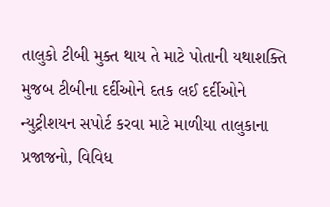તાલુકો ટીબી મુક્ત થાય તે માટે પોતાની યથાશક્તિ મુજબ ટીબીના દર્દીઓને દતક લઈ દર્દીઓને ન્યુટ્રીશયન સપોર્ટ કરવા માટે માળીયા તાલુકાના પ્રજાજનો, વિવિધ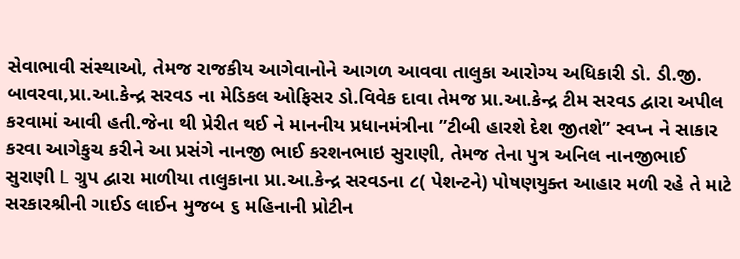સેવાભાવી સંસ્થાઓ, તેમજ રાજકીય આગેવાનોને આગળ આવવા તાલુકા આરોગ્ય અધિકારી ડો. ડી.જી. બાવરવા,પ્રા.આ.કેન્દ્ર સરવડ ના મેડિકલ ઓફિસર ડો.વિવેક દાવા તેમજ પ્રા.આ.કેન્દ્ર ટીમ સરવડ દ્વારા અપીલ કરવામાં આવી હતી.જેના થી પ્રેરીત થઈ ને માનનીય પ્રધાનમંત્રીના ”ટીબી હારશે દેશ જીતશે” સ્વપ્ન ને સાકાર કરવા આગેકુચ કરીને આ પ્રસંગે નાનજી ભાઈ કરશનભાઇ સુરાણી, તેમજ તેના પુત્ર અનિલ નાનજીભાઈ સુરાણી L ગ્રુપ દ્વારા માળીયા તાલુકાના પ્રા.આ.કેન્દ્ર સરવડના ૮( પેશન્ટને) પોષણયુક્ત આહાર મળી રહે તે માટે સરકારશ્રીની ગાઈડ લાઈન મુજબ ૬ મહિનાની પ્રોટીન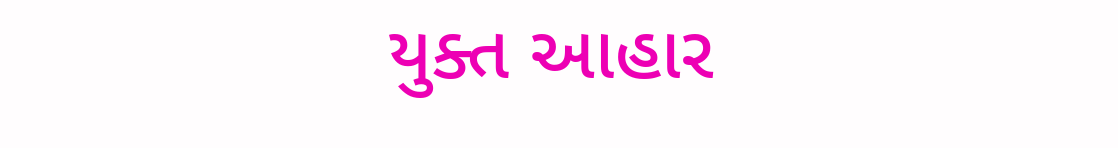યુક્ત આહાર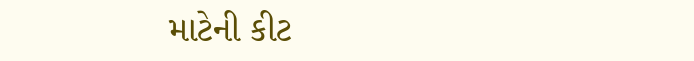માટેની કીટ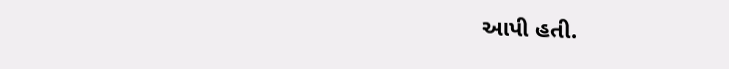આપી હતી.